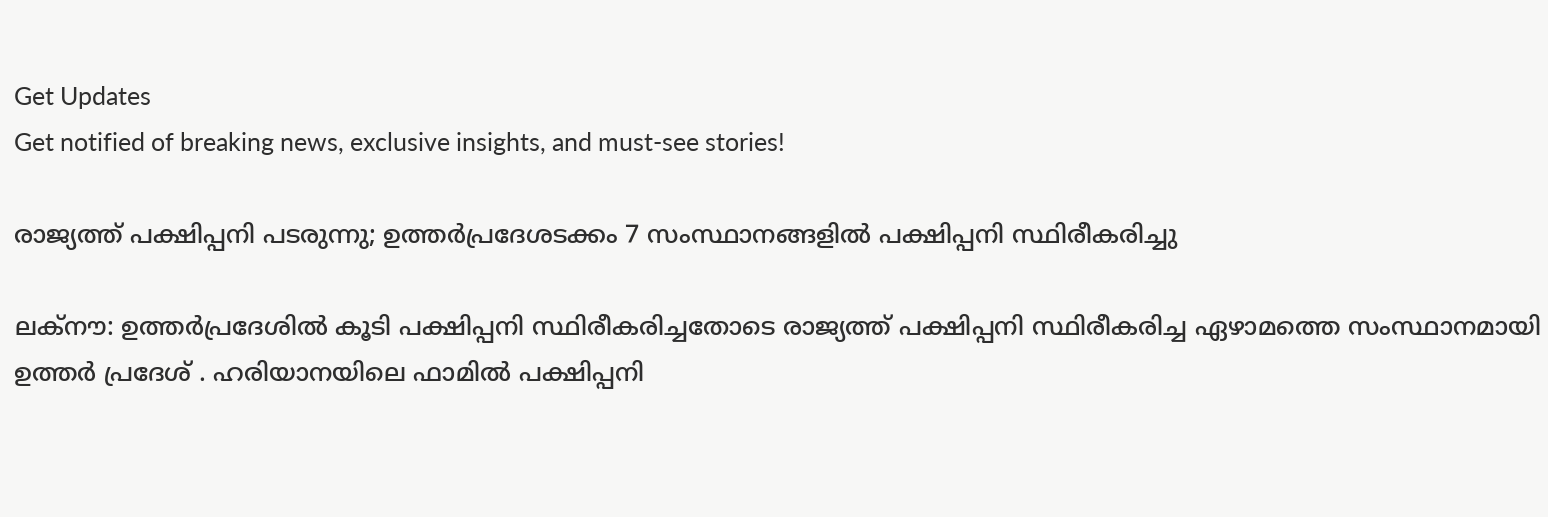Get Updates
Get notified of breaking news, exclusive insights, and must-see stories!

രാജ്യത്ത് പക്ഷിപ്പനി പടരുന്നു; ഉത്തര്‍പ്രദേശടക്കം 7 സംസ്ഥാനങ്ങളില്‍ പക്ഷിപ്പനി സ്ഥിരീകരിച്ചു

ലക്‌നൗ: ഉത്തര്‍പ്രദേശില്‍ കൂടി പക്ഷിപ്പനി സ്ഥിരീകരിച്ചതോടെ രാജ്യത്ത്‌ പക്ഷിപ്പനി സ്ഥിരീകരിച്ച ഏഴാമത്തെ സംസ്ഥാനമായി ഉത്തര്‍ പ്രദേശ്‌ . ഹരിയാനയിലെ ഫാമില്‍ പക്ഷിപ്പനി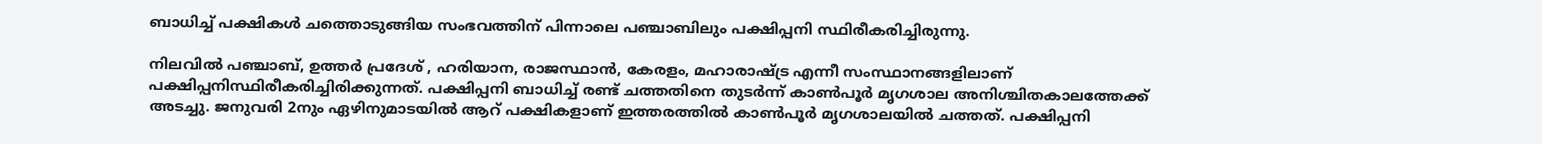ബാധിച്ച്‌ പക്ഷികള്‍ ചത്തൊടുങ്ങിയ സംഭവത്തിന്‌ പിന്നാലെ പഞ്ചാബിലും പക്ഷിപ്പനി സ്ഥിരീകരിച്ചിരുന്നു.

നിലവില്‍ പഞ്ചാബ്‌, ഉത്തര്‍ പ്രദേശ്‌ , ഹരിയാന, രാജസ്ഥാന്‍, കേരളം, മഹാരാഷ്ട്ര എന്നീ സംസ്ഥാനങ്ങളിലാണ്‌ പക്ഷിപ്പനിസ്ഥിരീകരിച്ചിരിക്കുന്നത്‌. പക്ഷിപ്പനി ബാധിച്ച്‌ രണ്ട്‌ ചത്തതിനെ തുടര്‍ന്ന്‌ കാണ്‍പൂര്‍ മൃഗശാല അനിശ്ചിതകാലത്തേക്ക്‌ അടച്ചു. ജനുവരി 2നും ഏഴിനുമാടയില്‍ ആറ്‌ പക്ഷികളാണ്‌ ഇത്തരത്തില്‍ കാണ്‍പൂര്‍ മൃഗശാലയില്‍ ചത്തത്‌. പക്ഷിപ്പനി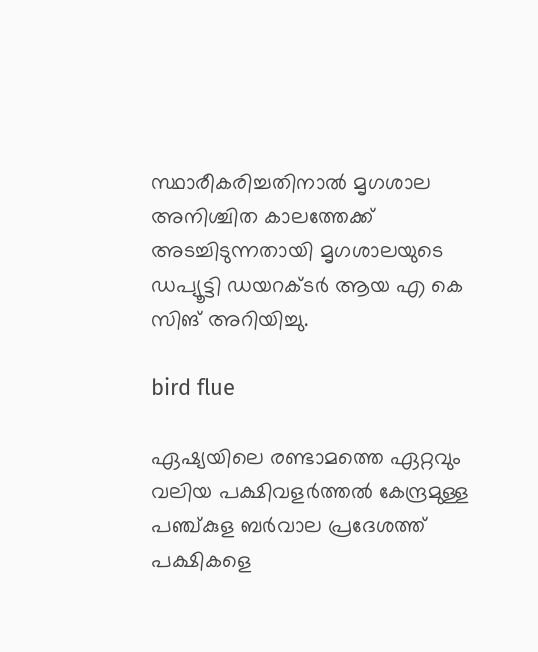സ്ഥാരീകരിച്ചതിനാല്‍ മൃഗശാല അനിശ്ചിത കാലത്തേക്ക്‌ അടച്ചിടുന്നതായി മൃഗശാലയുടെ ഡപ്യൂട്ടി ഡയറക്ടര്‍ ആയ എ കെ സിങ്‌ അറിയിച്ചു.

bird flue

ഏഷ്യയിലെ രണ്ടാമത്തെ ഏറ്റവും വലിയ പക്ഷിവളര്‍ത്തല്‍ കേന്ദ്രമുള്ള പഞ്ച്‌കുള ബര്‍വാല പ്രദേശത്ത്‌ പക്ഷികളെ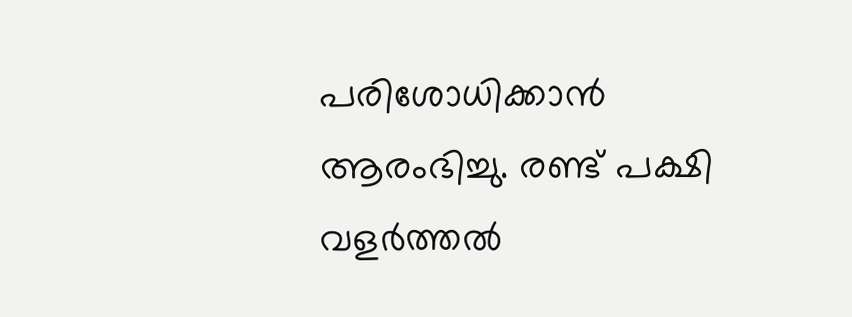പരിശോധിക്കാന്‍ ആരംഭിച്ചു. രണ്ട്‌ പക്ഷി വളര്‍ത്തല്‍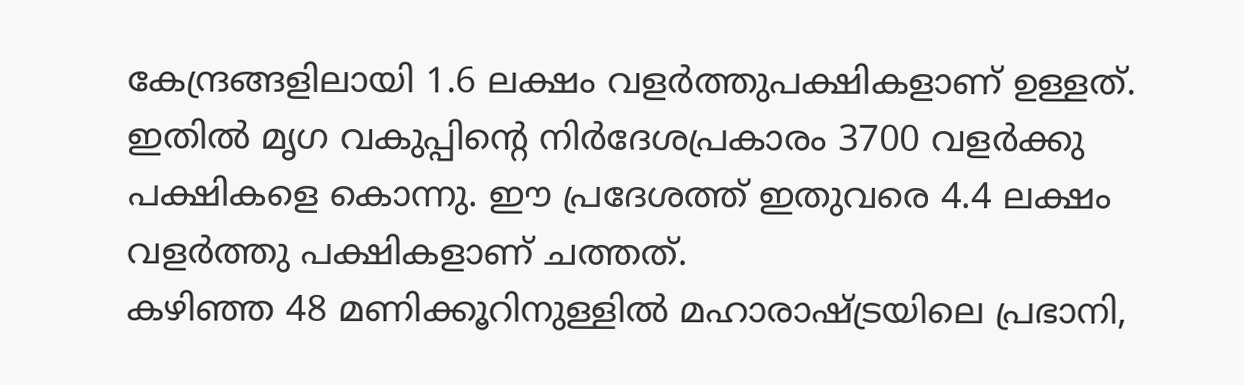കേന്ദ്രങ്ങളിലായി 1.6 ലക്ഷം വളര്‍ത്തുപക്ഷികളാണ്‌ ഉള്ളത്‌. ഇതില്‍ മൃഗ വകുപ്പിന്റെ നിര്‍ദേശപ്രകാരം 3700 വളര്‍ക്കു പക്ഷികളെ കൊന്നു. ഈ പ്രദേശത്ത്‌ ഇതുവരെ 4.4 ലക്ഷം വളര്‍ത്തു പക്ഷികളാണ്‌ ചത്തത്‌.
കഴിഞ്ഞ 48 മണിക്കൂറിനുള്ളില്‍ മഹാരാഷ്ട്രയിലെ പ്രഭാനി,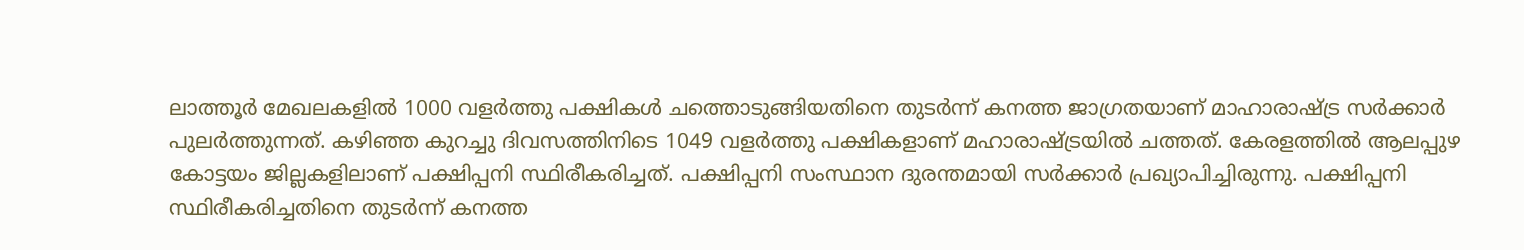ലാത്തൂര്‍ മേഖലകളില്‍ 1000 വളര്‍ത്തു പക്ഷികള്‍ ചത്തൊടുങ്ങിയതിനെ തുടര്‍ന്ന്‌ കനത്ത ജാഗ്രതയാണ്‌ മാഹാരാഷ്ട്ര സര്‍ക്കാര്‍ പുലര്‍ത്തുന്നത്‌. കഴിഞ്ഞ കുറച്ചു ദിവസത്തിനിടെ 1049 വളര്‍ത്തു പക്ഷികളാണ്‌ മഹാരാഷ്ട്രയില്‍ ചത്തത്‌. കേരളത്തില്‍ ആലപ്പുഴ കോട്ടയം ജില്ലകളിലാണ്‌ പക്ഷിപ്പനി സ്ഥിരീകരിച്ചത്‌. പക്ഷിപ്പനി സംസ്ഥാന ദുരന്തമായി സര്‍ക്കാര്‍ പ്രഖ്യാപിച്ചിരുന്നു. പക്ഷിപ്പനി സ്ഥിരീകരിച്ചതിനെ തുടര്‍ന്ന്‌ കനത്ത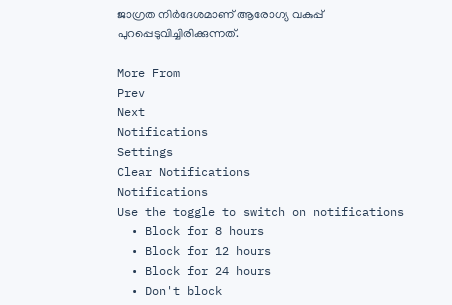ജാഗ്രത നിര്‍ദേശമാണ്‌ ആരോഗ്യ വകുപ്പ്‌ പുറപ്പെടുവിച്ചിരിക്കുന്നത്‌.

More From
Prev
Next
Notifications
Settings
Clear Notifications
Notifications
Use the toggle to switch on notifications
  • Block for 8 hours
  • Block for 12 hours
  • Block for 24 hours
  • Don't block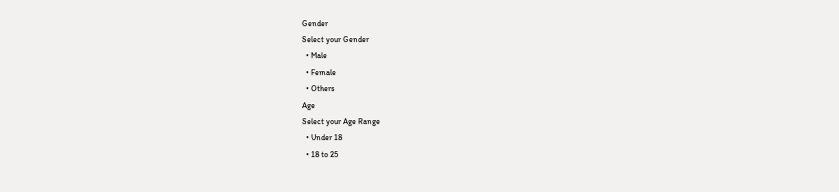Gender
Select your Gender
  • Male
  • Female
  • Others
Age
Select your Age Range
  • Under 18
  • 18 to 25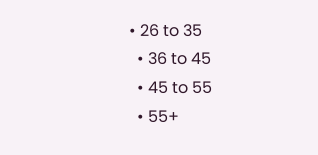• 26 to 35
  • 36 to 45
  • 45 to 55
  • 55+